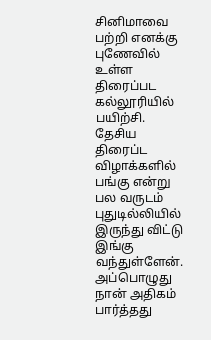சினிமாவை பற்றி எனக்கு புணேவில் உள்ள திரைப்பட கல்லூரியில் பயிற்சி. தேசிய திரைப்ட விழாக்களில் பங்கு என்று பல வருடம் புதுடில்லியில் இருந்து விட்டு இங்கு வந்துள்ளேன். அப்பொழுது நான் அதிகம் பார்த்தது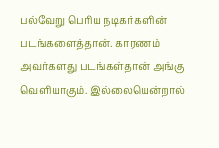பல்வேறு பெரிய நடிகர்களின் படங்களைத்தான். காரணம் அவர்களது படங்கள்தான் அங்கு வெளியாகும். இல்லையென்றால்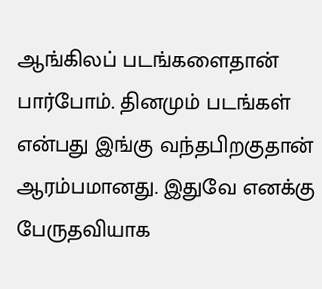ஆங்கிலப் படங்களைதான் பார்போம். தினமும் படங்கள் என்பது இங்கு வந்தபிறகுதான் ஆரம்பமானது. இதுவே எனக்கு பேருதவியாக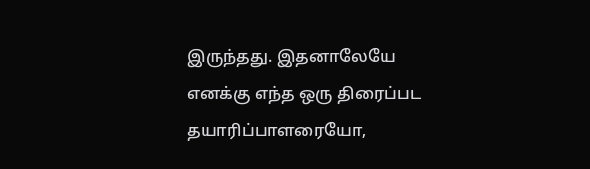இருந்தது. இதனாலேயே எனக்கு எந்த ஒரு திரைப்பட தயாரிப்பாளரையோ,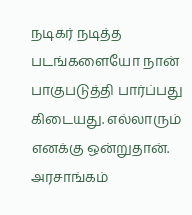நடிகர் நடித்த படங்களையோ நான் பாகுபடுத்தி பார்ப்பது கிடையது. எல்லாரும் எனக்கு ஒன்றுதான். அரசாங்கம்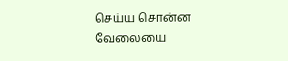செய்ய சொன்ன வேலையை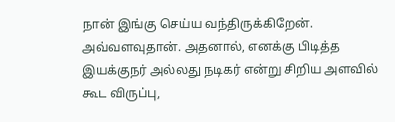நான் இங்கு செய்ய வந்திருக்கிறேன். அவ்வளவுதான். அதனால், எனக்கு பிடித்த இயக்குநர் அல்லது நடிகர் என்று சிறிய அளவில் கூட விருப்பு,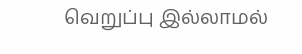வெறுப்பு இல்லாமல்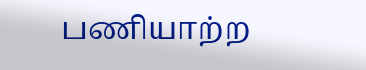பணியாற்ற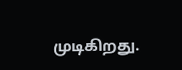முடிகிறது.